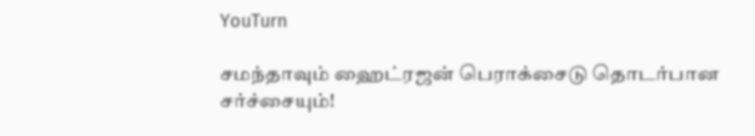YouTurn

சமந்தாவும் ஹைட்ரஜன் பெராக்சைடு தொடர்பான சர்ச்சையும்!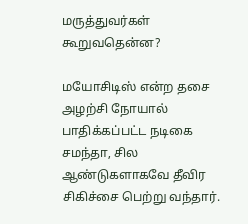மருத்துவர்கள் கூறுவதென்ன?

மயோசிடிஸ் என்ற தசை அழற்சி நோயால் பாதிக்கப்பட்ட நடிகை சமந்தா, சில ஆண்டுகளாகவே தீவிர சிகிச்சை பெற்று வந்தார்.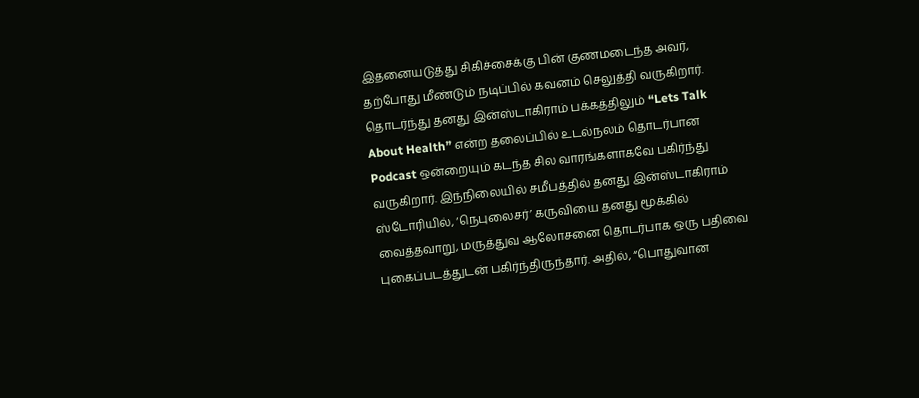இதனையடுத்து சிகிச்சைக்கு பின் குணமடைந்த அவர், தற்போது மீண்டும் நடிப்பில் கவனம் செலுத்தி வருகிறார். தொடர்ந்து தனது இன்ஸ்டாகிராம் பக்கத்திலும் “Lets Talk About Health” என்ற தலைப்பில் உடல்நலம் தொடர்பான Podcast ஒன்றையும் கடந்த சில வாரங்களாகவே பகிர்ந்து வருகிறார். இந்நிலையில் சமீபத்தில் தனது இன்ஸ்டாகிராம் ஸ்டோரியில், ‘நெபுலைசர்’ கருவியை தனது மூக்கில் வைத்தவாறு, மருத்துவ ஆலோசனை தொடர்பாக ஒரு பதிவை புகைப்படத்துடன் பகிர்ந்திருந்தார். அதில், “பொதுவான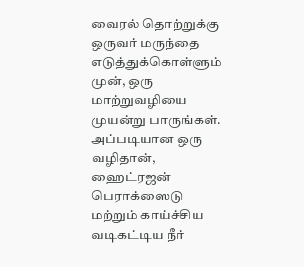வைரல் தொற்றுக்கு ஒருவர் மருந்தை எடுத்துக்கொள்ளும் முன், ஒரு மாற்றுவழியை முயன்று பாருங்கள். அப்படியான ஒரு வழிதான், ஹைட்ரஜன் பெராக்ஸைடு மற்றும் காய்ச்சிய வடிகட்டிய நீர்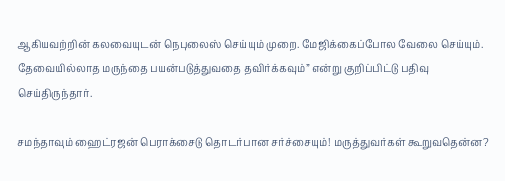ஆகியவற்றின் கலவையுடன் நெபுலைஸ் செய்யும் முறை. மேஜிக்கைப்போல வேலை செய்யும். தேவையில்லாத மருந்தை பயன்படுத்துவதை தவிர்க்கவும்” என்று குறிப்பிட்டு பதிவு செய்திருந்தார்.

சமந்தாவும் ஹைட்ரஜன் பெராக்சைடு தொடர்பான சர்ச்சையும்! மருத்துவர்கள் கூறுவதென்ன?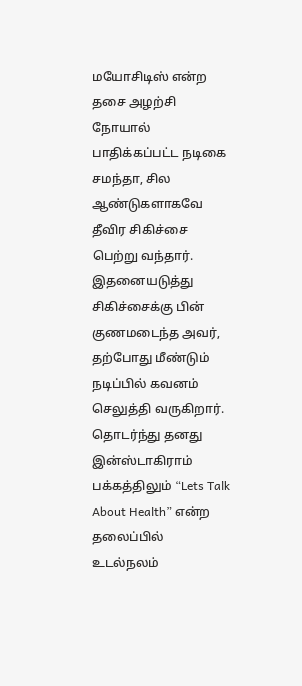மயோசிடிஸ் என்ற தசை அழற்சி நோயால் பாதிக்கப்பட்ட நடிகை சமந்தா, சில ஆண்டுகளாகவே தீவிர சிகிச்சை பெற்று வந்தார். இதனையடுத்து சிகிச்சைக்கு பின் குணமடைந்த அவர், தற்போது மீண்டும் நடிப்பில் கவனம் செலுத்தி வருகிறார். தொடர்ந்து தனது இன்ஸ்டாகிராம் பக்கத்திலும் “Lets Talk About Health” என்ற தலைப்பில் உடல்நலம்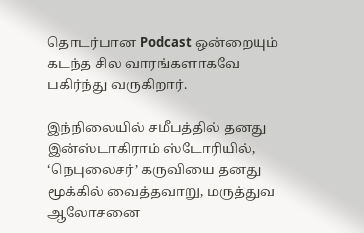தொடர்பான Podcast ஒன்றையும் கடந்த சில வாரங்களாகவே பகிர்ந்து வருகிறார்.

இந்நிலையில் சமீபத்தில் தனது இன்ஸ்டாகிராம் ஸ்டோரியில், ‘நெபுலைசர்’ கருவியை தனது மூக்கில் வைத்தவாறு, மருத்துவ ஆலோசனை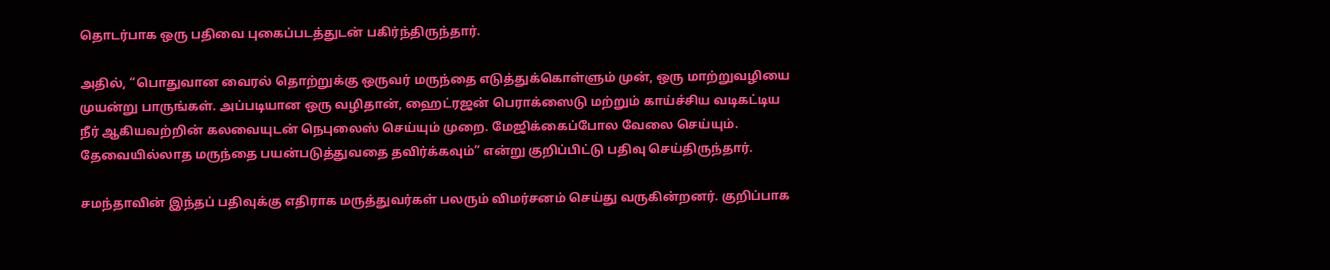தொடர்பாக ஒரு பதிவை புகைப்படத்துடன் பகிர்ந்திருந்தார்.

அதில், “பொதுவான வைரல் தொற்றுக்கு ஒருவர் மருந்தை எடுத்துக்கொள்ளும் முன், ஒரு மாற்றுவழியை முயன்று பாருங்கள். அப்படியான ஒரு வழிதான், ஹைட்ரஜன் பெராக்ஸைடு மற்றும் காய்ச்சிய வடிகட்டிய நீர் ஆகியவற்றின் கலவையுடன் நெபுலைஸ் செய்யும் முறை. மேஜிக்கைப்போல வேலை செய்யும். தேவையில்லாத மருந்தை பயன்படுத்துவதை தவிர்க்கவும்” என்று குறிப்பிட்டு பதிவு செய்திருந்தார்.

சமந்தாவின் இந்தப் பதிவுக்கு எதிராக மருத்துவர்கள் பலரும் விமர்சனம் செய்து வருகின்றனர். குறிப்பாக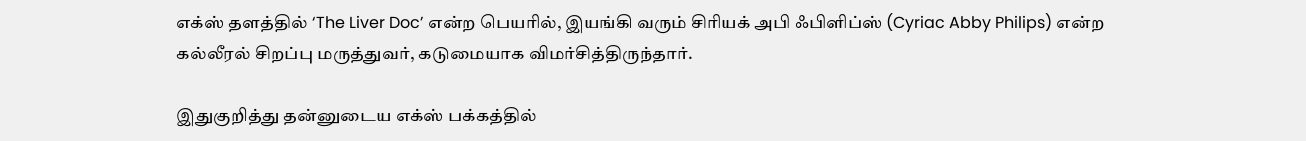எக்ஸ் தளத்தில் ‘The Liver Doc’ என்ற பெயரில், இயங்கி வரும் சிரியக் அபி ஃபிளிப்ஸ் (Cyriac Abby Philips) என்ற கல்லீரல் சிறப்பு மருத்துவர், கடுமையாக விமர்சித்திருந்தார்.

இதுகுறித்து தன்னுடைய எக்ஸ் பக்கத்தில்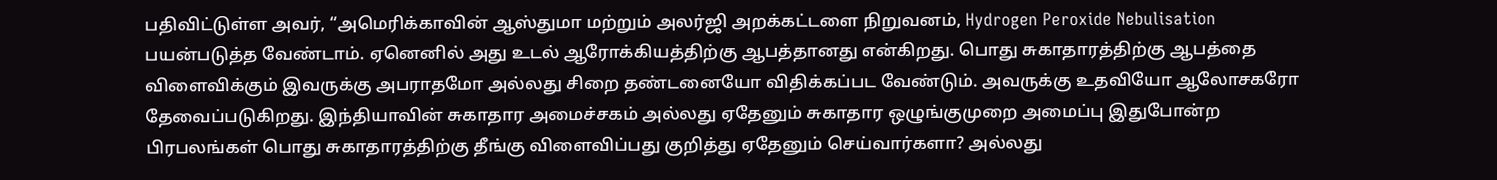பதிவிட்டுள்ள அவர், “அமெரிக்காவின் ஆஸ்துமா மற்றும் அலர்ஜி அறக்கட்டளை நிறுவனம், Hydrogen Peroxide Nebulisation பயன்படுத்த வேண்டாம். ஏனெனில் அது உடல் ஆரோக்கியத்திற்கு ஆபத்தானது என்கிறது. பொது சுகாதாரத்திற்கு ஆபத்தை விளைவிக்கும் இவருக்கு அபராதமோ அல்லது சிறை தண்டனையோ விதிக்கப்பட வேண்டும். அவருக்கு உதவியோ ஆலோசகரோ தேவைப்படுகிறது. இந்தியாவின் சுகாதார அமைச்சகம் அல்லது ஏதேனும் சுகாதார ஒழுங்குமுறை அமைப்பு இதுபோன்ற பிரபலங்கள் பொது சுகாதாரத்திற்கு தீங்கு விளைவிப்பது குறித்து ஏதேனும் செய்வார்களா? அல்லது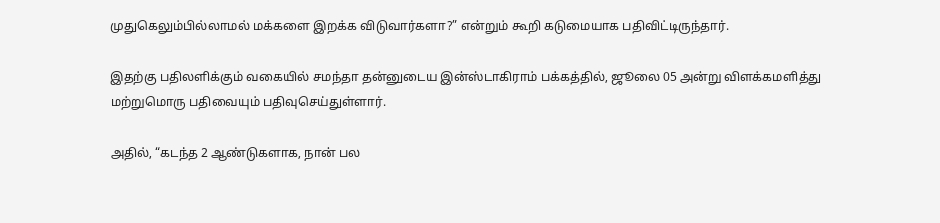முதுகெலும்பில்லாமல் மக்களை இறக்க விடுவார்களா?” என்றும் கூறி கடுமையாக பதிவிட்டிருந்தார்.

இதற்கு பதிலளிக்கும் வகையில் சமந்தா தன்னுடைய இன்ஸ்டாகிராம் பக்கத்தில், ஜூலை 05 அன்று விளக்கமளித்து மற்றுமொரு பதிவையும் பதிவுசெய்துள்ளார்.

அதில், “கடந்த 2 ஆண்டுகளாக, நான் பல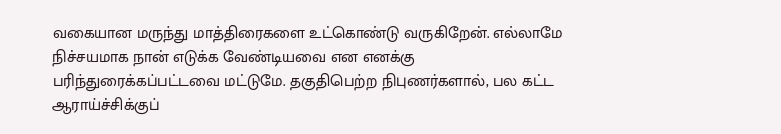வகையான மருந்து மாத்திரைகளை உட்கொண்டு வருகிறேன். எல்லாமே நிச்சயமாக நான் எடுக்க வேண்டியவை என எனக்கு பரிந்துரைக்கப்பட்டவை மட்டுமே. தகுதிபெற்ற நிபுணர்களால், பல கட்ட ஆராய்ச்சிக்குப்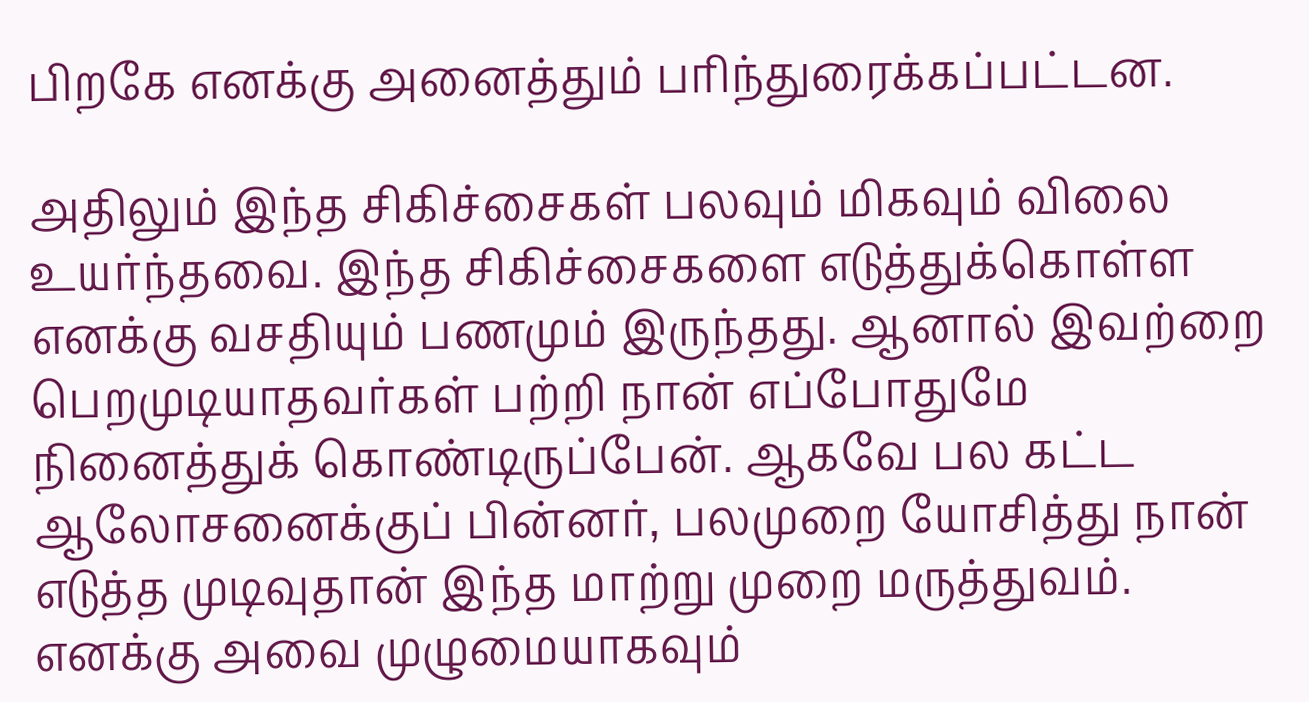பிறகே எனக்கு அனைத்தும் பரிந்துரைக்கப்பட்டன.

அதிலும் இந்த சிகிச்சைகள் பலவும் மிகவும் விலை உயர்ந்தவை. இந்த சிகிச்சைகளை எடுத்துக்கொள்ள எனக்கு வசதியும் பணமும் இருந்தது. ஆனால் இவற்றை பெறமுடியாதவர்கள் பற்றி நான் எப்போதுமே நினைத்துக் கொண்டிருப்பேன். ஆகவே பல கட்ட ஆலோசனைக்குப் பின்னர், பலமுறை யோசித்து நான் எடுத்த முடிவுதான் இந்த மாற்று முறை மருத்துவம். எனக்கு அவை முழுமையாகவும்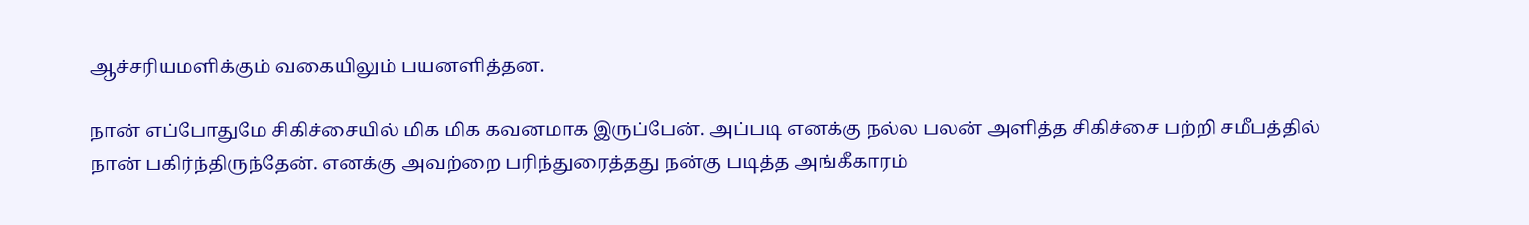ஆச்சரியமளிக்கும் வகையிலும் பயனளித்தன.

நான் எப்போதுமே சிகிச்சையில் மிக மிக கவனமாக இருப்பேன். அப்படி எனக்கு நல்ல பலன் அளித்த சிகிச்சை பற்றி சமீபத்தில் நான் பகிர்ந்திருந்தேன். எனக்கு அவற்றை பரிந்துரைத்தது நன்கு படித்த அங்கீகாரம்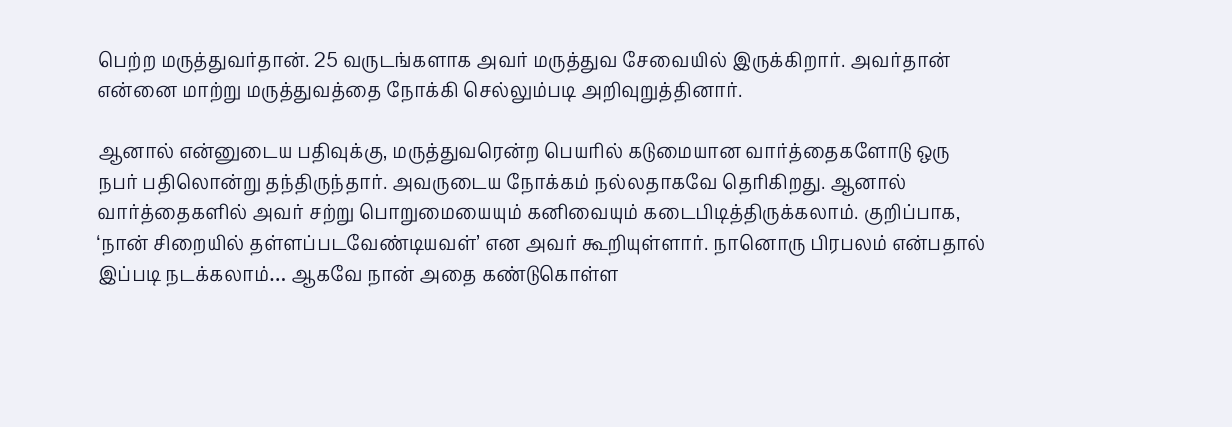பெற்ற மருத்துவர்தான். 25 வருடங்களாக அவர் மருத்துவ சேவையில் இருக்கிறார். அவர்தான் என்னை மாற்று மருத்துவத்தை நோக்கி செல்லும்படி அறிவுறுத்தினார்.

ஆனால் என்னுடைய பதிவுக்கு, மருத்துவரென்ற பெயரில் கடுமையான வார்த்தைகளோடு ஒரு நபர் பதிலொன்று தந்திருந்தார். அவருடைய நோக்கம் நல்லதாகவே தெரிகிறது. ஆனால் வார்த்தைகளில் அவர் சற்று பொறுமையையும் கனிவையும் கடைபிடித்திருக்கலாம். குறிப்பாக, ‘நான் சிறையில் தள்ளப்படவேண்டியவள்’ என அவர் கூறியுள்ளார். நானொரு பிரபலம் என்பதால் இப்படி நடக்கலாம்… ஆகவே நான் அதை கண்டுகொள்ள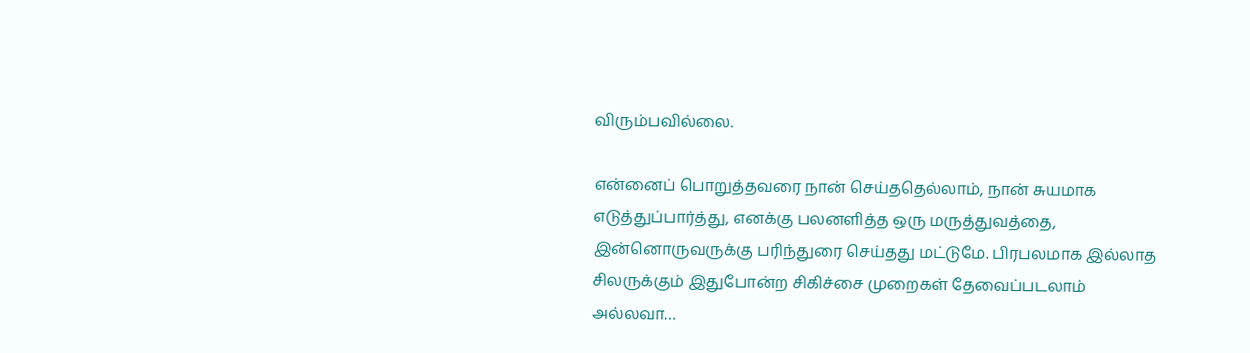விரும்பவில்லை.

என்னைப் பொறுத்தவரை நான் செய்ததெல்லாம், நான் சுயமாக எடுத்துப்பார்த்து, எனக்கு பலனளித்த ஒரு மருத்துவத்தை, இன்னொருவருக்கு பரிந்துரை செய்தது மட்டுமே. பிரபலமாக இல்லாத சிலருக்கும் இதுபோன்ற சிகிச்சை முறைகள் தேவைப்படலாம் அல்லவா…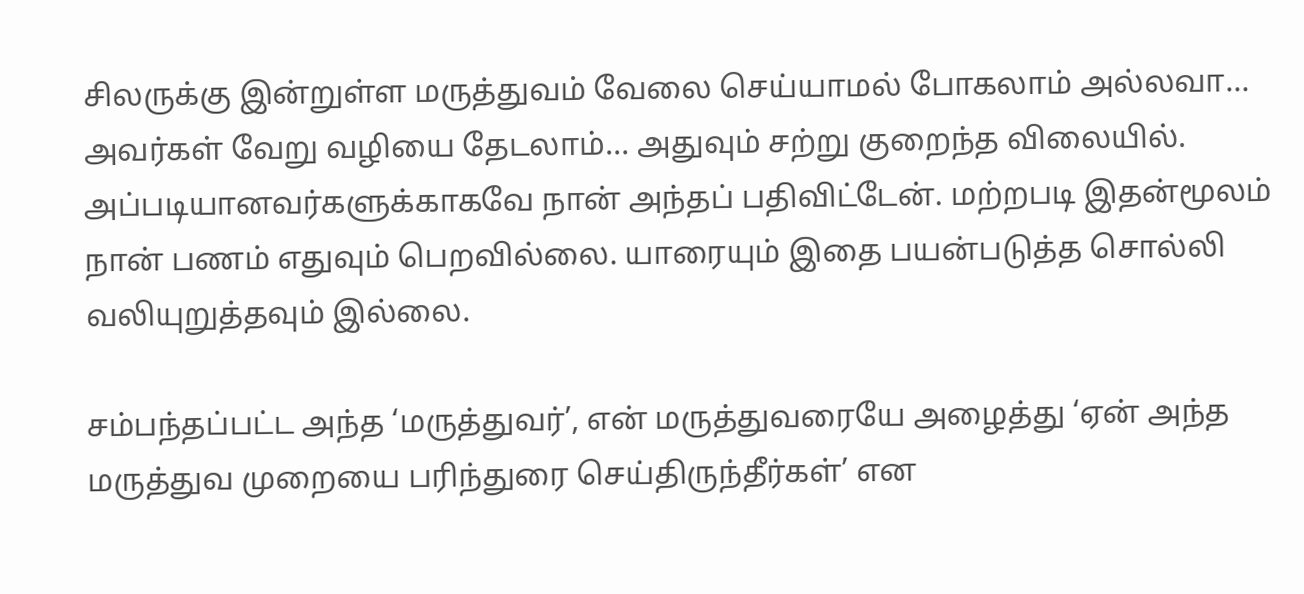சிலருக்கு இன்றுள்ள மருத்துவம் வேலை செய்யாமல் போகலாம் அல்லவா… அவர்கள் வேறு வழியை தேடலாம்… அதுவும் சற்று குறைந்த விலையில். அப்படியானவர்களுக்காகவே நான் அந்தப் பதிவிட்டேன். மற்றபடி இதன்மூலம் நான் பணம் எதுவும் பெறவில்லை. யாரையும் இதை பயன்படுத்த சொல்லி வலியுறுத்தவும் இல்லை.

சம்பந்தப்பட்ட அந்த ‘மருத்துவர்’, என் மருத்துவரையே அழைத்து ‘ஏன் அந்த மருத்துவ முறையை பரிந்துரை செய்திருந்தீர்கள்’ என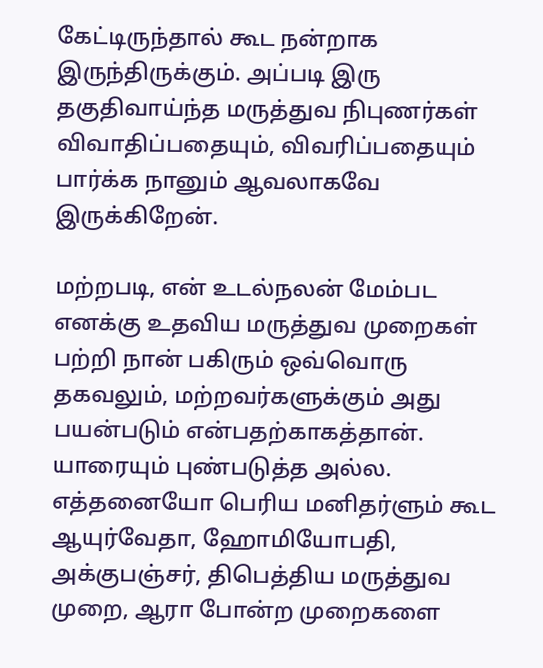கேட்டிருந்தால் கூட நன்றாக இருந்திருக்கும். அப்படி இரு தகுதிவாய்ந்த மருத்துவ நிபுணர்கள் விவாதிப்பதையும், விவரிப்பதையும் பார்க்க நானும் ஆவலாகவே இருக்கிறேன்.

மற்றபடி, என் உடல்நலன் மேம்பட எனக்கு உதவிய மருத்துவ முறைகள் பற்றி நான் பகிரும் ஒவ்வொரு தகவலும், மற்றவர்களுக்கும் அது பயன்படும் என்பதற்காகத்தான். யாரையும் புண்படுத்த அல்ல. எத்தனையோ பெரிய மனிதர்ளும் கூட ஆயுர்வேதா, ஹோமியோபதி, அக்குபஞ்சர், திபெத்திய மருத்துவ முறை, ஆரா போன்ற முறைகளை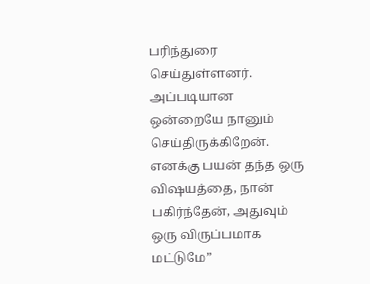பரிந்துரை செய்துள்ளனர். அப்படியான ஒன்றையே நானும் செய்திருக்கிறேன். எனக்கு பயன் தந்த ஒரு விஷயத்தை, நான் பகிர்ந்தேன், அதுவும் ஒரு விருப்பமாக மட்டுமே”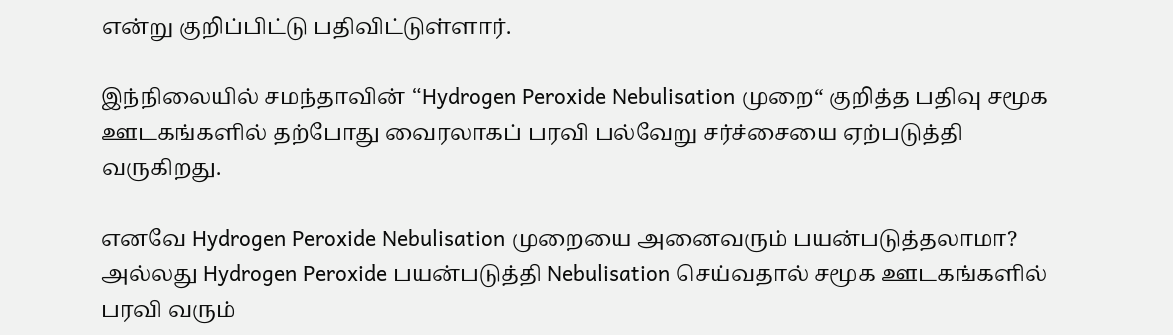என்று குறிப்பிட்டு பதிவிட்டுள்ளார்.

இந்நிலையில் சமந்தாவின் “Hydrogen Peroxide Nebulisation முறை“ குறித்த பதிவு சமூக ஊடகங்களில் தற்போது வைரலாகப் பரவி பல்வேறு சர்ச்சையை ஏற்படுத்தி வருகிறது.

எனவே Hydrogen Peroxide Nebulisation முறையை அனைவரும் பயன்படுத்தலாமா? அல்லது Hydrogen Peroxide பயன்படுத்தி Nebulisation செய்வதால் சமூக ஊடகங்களில் பரவி வரும்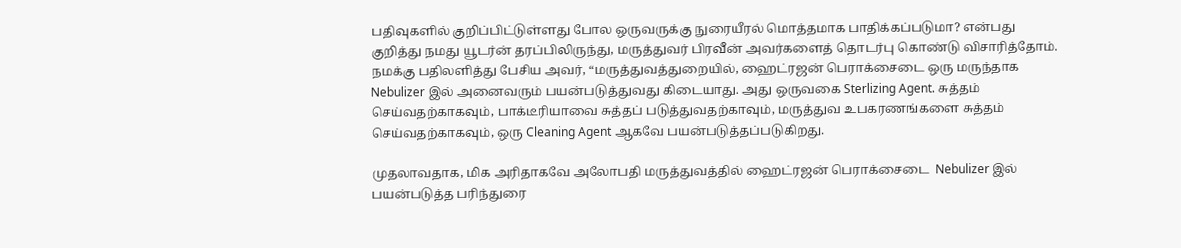பதிவுகளில் குறிப்பிட்டுள்ளது போல ஒருவருக்கு நுரையீரல் மொத்தமாக பாதிக்கப்படுமா? என்பது குறித்து நமது யூடர்ன் தரப்பிலிருந்து, மருத்துவர் பிரவீன் அவர்களைத் தொடர்பு கொண்டு விசாரித்தோம். நமக்கு பதிலளித்து பேசிய அவர், “மருத்துவத்துறையில், ஹைட்ரஜன் பெராக்சைடை ஒரு மருந்தாக Nebulizer இல் அனைவரும் பயன்படுத்துவது கிடையாது. அது ஒருவகை Sterlizing Agent. சுத்தம் செய்வதற்காகவும், பாக்டீரியாவை சுத்தப் படுத்துவதற்காவும், மருத்துவ உபகரணங்களை சுத்தம் செய்வதற்காகவும், ஒரு Cleaning Agent ஆகவே பயன்படுத்தப்படுகிறது.

முதலாவதாக, மிக அரிதாகவே அலோபதி மருத்துவத்தில் ஹைட்ரஜன் பெராக்சைடை  Nebulizer இல் பயன்படுத்த பரிந்துரை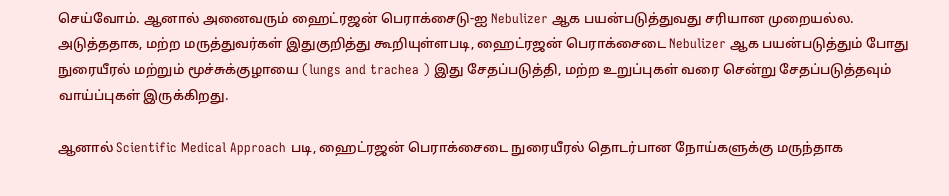செய்வோம். ஆனால் அனைவரும் ஹைட்ரஜன் பெராக்சைடு-ஐ Nebulizer ஆக பயன்படுத்துவது சரியான முறையல்ல. அடுத்ததாக, மற்ற மருத்துவர்கள் இதுகுறித்து கூறியுள்ளபடி, ஹைட்ரஜன் பெராக்சைடை Nebulizer ஆக பயன்படுத்தும் போது நுரையீரல் மற்றும் மூச்சுக்குழாயை (lungs and trachea ) இது சேதப்படுத்தி, மற்ற உறுப்புகள் வரை சென்று சேதப்படுத்தவும் வாய்ப்புகள் இருக்கிறது.

ஆனால் Scientific Medical Approach படி, ஹைட்ரஜன் பெராக்சைடை நுரையீரல் தொடர்பான நோய்களுக்கு மருந்தாக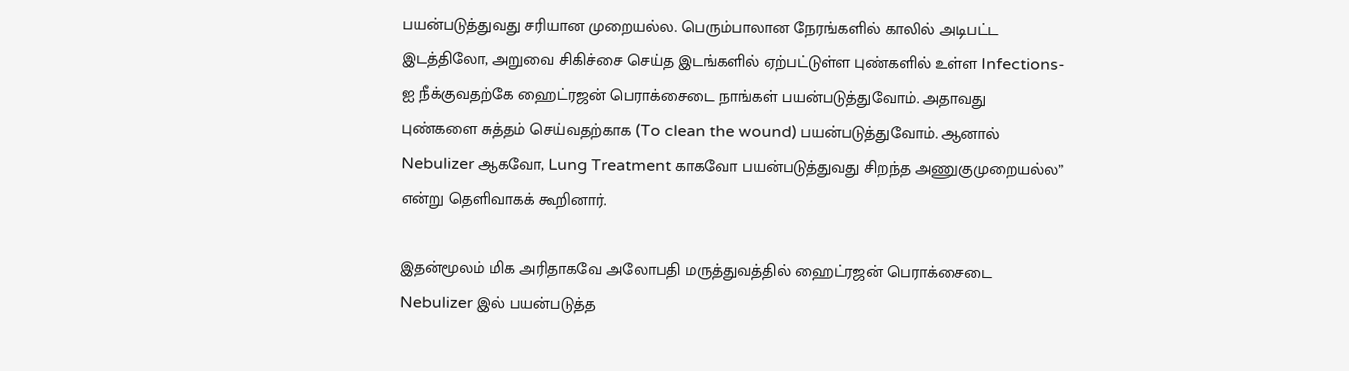பயன்படுத்துவது சரியான முறையல்ல. பெரும்பாலான நேரங்களில் காலில் அடிபட்ட இடத்திலோ, அறுவை சிகிச்சை செய்த இடங்களில் ஏற்பட்டுள்ள புண்களில் உள்ள Infections-ஐ நீக்குவதற்கே ஹைட்ரஜன் பெராக்சைடை நாங்கள் பயன்படுத்துவோம். அதாவது புண்களை சுத்தம் செய்வதற்காக (To clean the wound) பயன்படுத்துவோம். ஆனால் Nebulizer ஆகவோ, Lung Treatment காகவோ பயன்படுத்துவது சிறந்த அணுகுமுறையல்ல” என்று தெளிவாகக் கூறினார்.

இதன்மூலம் மிக அரிதாகவே அலோபதி மருத்துவத்தில் ஹைட்ரஜன் பெராக்சைடை Nebulizer இல் பயன்படுத்த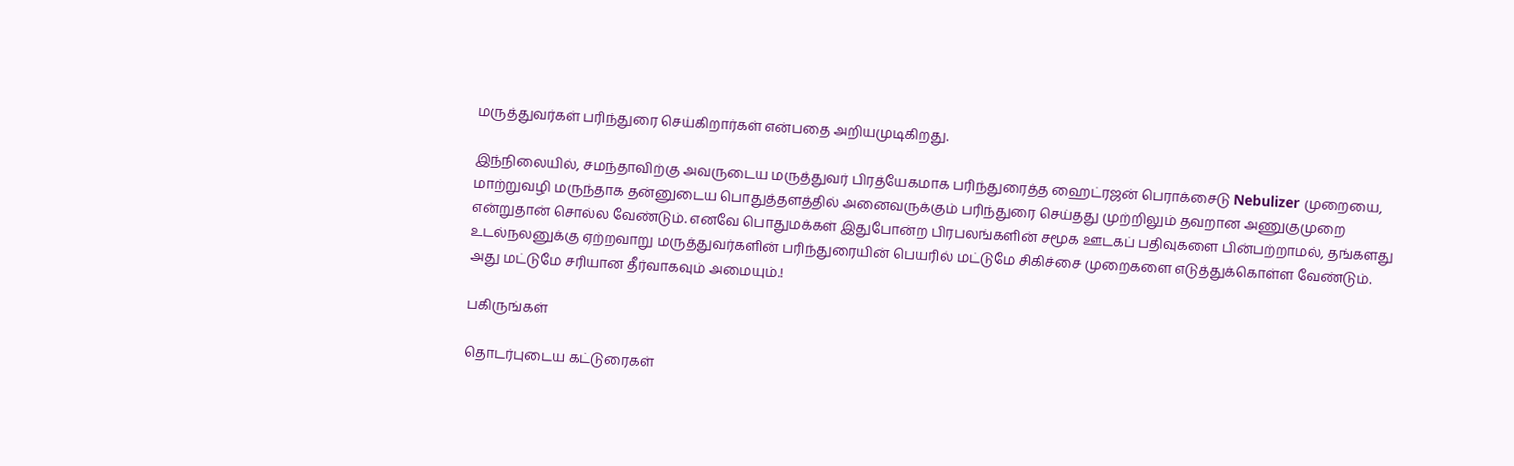மருத்துவர்கள் பரிந்துரை செய்கிறார்கள் என்பதை அறியமுடிகிறது.

இந்நிலையில், சமந்தாவிற்கு அவருடைய மருத்துவர் பிரத்யேகமாக பரிந்துரைத்த ஹைட்ரஜன் பெராக்சைடு Nebulizer முறையை, மாற்றுவழி மருந்தாக தன்னுடைய பொதுத்தளத்தில் அனைவருக்கும் பரிந்துரை செய்தது முற்றிலும் தவறான அணுகுமுறை என்றுதான் சொல்ல வேண்டும். எனவே பொதுமக்கள் இதுபோன்ற பிரபலங்களின் சமூக ஊடகப் பதிவுகளை பின்பற்றாமல், தங்களது உடல்நலனுக்கு ஏற்றவாறு மருத்துவர்களின் பரிந்துரையின் பெயரில் மட்டுமே சிகிச்சை முறைகளை எடுத்துக்கொள்ள வேண்டும். அது மட்டுமே சரியான தீர்வாகவும் அமையும்.!

பகிருங்கள்

தொடர்புடைய கட்டுரைகள்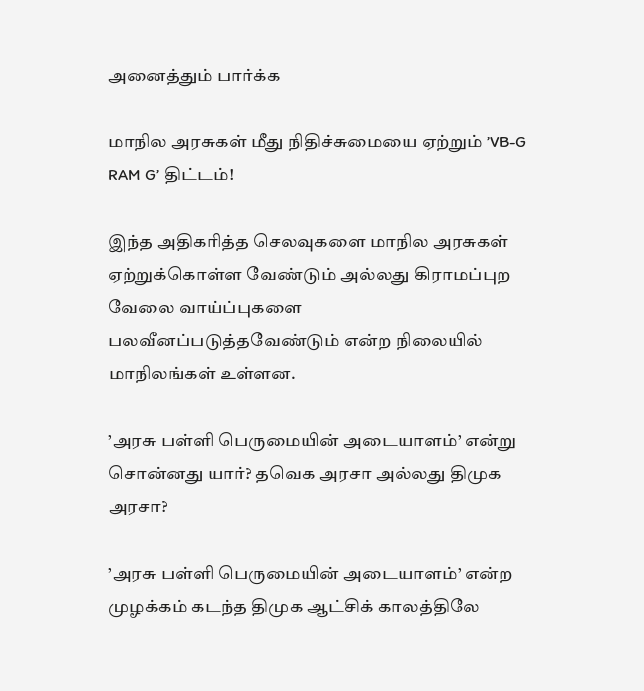அனைத்தும் பார்க்க

மாநில அரசுகள் மீது நிதிச்சுமையை ஏற்றும் ’VB-G RAM G’ திட்டம்!

இந்த அதிகரித்த செலவுகளை மாநில அரசுகள் ஏற்றுக்கொள்ள வேண்டும் அல்லது கிராமப்புற வேலை வாய்ப்புகளை பலவீனப்படுத்தவேண்டும் என்ற நிலையில் மாநிலங்கள் உள்ளன.

’அரசு பள்ளி பெருமையின் அடையாளம்’ என்று சொன்னது யார்? தவெக அரசா அல்லது திமுக அரசா?

’அரசு பள்ளி பெருமையின் அடையாளம்’ என்ற முழக்கம் கடந்த திமுக ஆட்சிக் காலத்திலே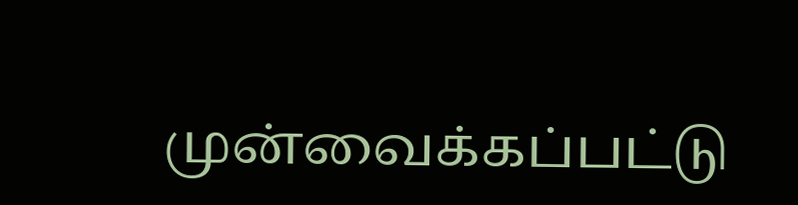முன்வைக்கப்பட்டு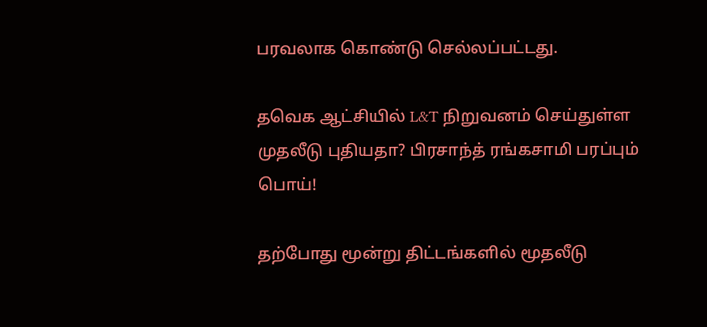பரவலாக கொண்டு செல்லப்பட்டது.

தவெக ஆட்சியில் L&T நிறுவனம் செய்துள்ள முதலீடு புதியதா? பிரசாந்த் ரங்கசாமி பரப்பும் பொய்!

தற்போது மூன்று திட்டங்களில் மூதலீடு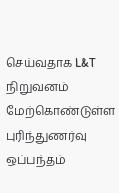செய்வதாக L&T நிறுவனம் மேற்கொண்டுள்ள புரிந்துணர்வு ஒப்பந்தம்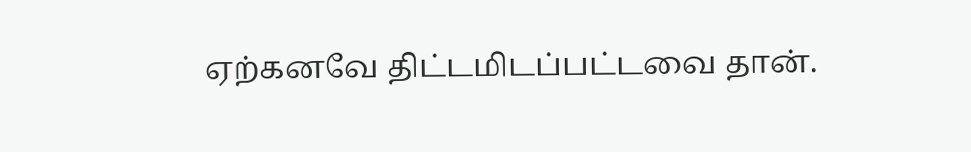ஏற்கனவே திட்டமிடப்பட்டவை தான்.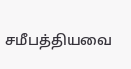சமீபத்தியவை